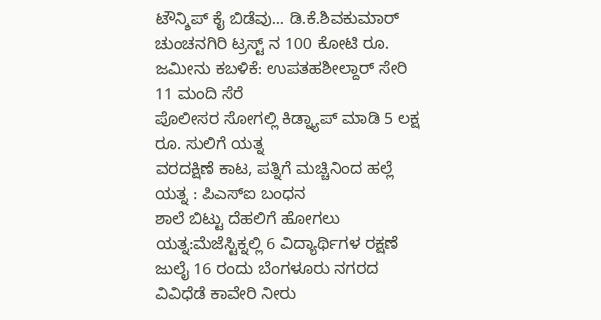ಟೌನ್ಶಿಪ್ ಕೈ ಬಿಡೆವು... ಡಿ.ಕೆ.ಶಿವಕುಮಾರ್
ಚುಂಚನಗಿರಿ ಟ್ರಸ್ಟ್ ನ 100 ಕೋಟಿ ರೂ. ಜಮೀನು ಕಬಳಿಕೆ: ಉಪತಹಶೀಲ್ದಾರ್ ಸೇರಿ 11 ಮಂದಿ ಸೆರೆ
ಪೊಲೀಸರ ಸೋಗಲ್ಲಿ ಕಿಡ್ನ್ಯಾಪ್ ಮಾಡಿ 5 ಲಕ್ಷ ರೂ. ಸುಲಿಗೆ ಯತ್ನ
ವರದಕ್ಷಿಣೆ ಕಾಟ, ಪತ್ನಿಗೆ ಮಚ್ಚಿನಿಂದ ಹಲ್ಲೆ ಯತ್ನ : ಪಿಎಸ್ಐ ಬಂಧನ
ಶಾಲೆ ಬಿಟ್ಟು ದೆಹಲಿಗೆ ಹೋಗಲು ಯತ್ನ:ಮೆಜೆಸ್ಟಿಕ್ನಲ್ಲಿ 6 ವಿದ್ಯಾರ್ಥಿಗಳ ರಕ್ಷಣೆ
ಜುಲೈ 16 ರಂದು ಬೆಂಗಳೂರು ನಗರದ ವಿವಿಧೆಡೆ ಕಾವೇರಿ ನೀರು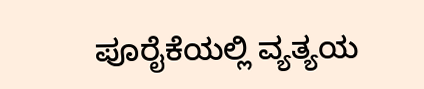ಪೂರೈಕೆಯಲ್ಲಿ ವ್ಯತ್ಯಯ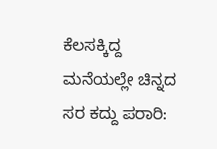ಕೆಲಸಕ್ಕಿದ್ದ ಮನೆಯಲ್ಲೇ ಚಿನ್ನದ ಸರ ಕದ್ದು ಪರಾರಿ: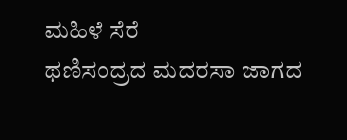ಮಹಿಳೆ ಸೆರೆ
ಥಣಿಸಂದ್ರದ ಮದರಸಾ ಜಾಗದ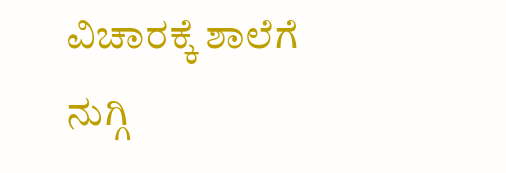ವಿಚಾರಕ್ಕೆ ಶಾಲೆಗೆ ನುಗ್ಗಿ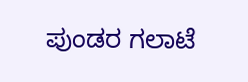ಪುಂಡರ ಗಲಾಟೆ